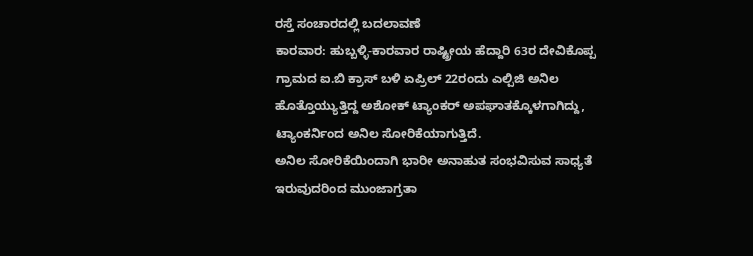ರಸ್ತೆ ಸಂಚಾರದಲ್ಲಿ ಬದಲಾವಣೆ
ಕಾರವಾರ: ಹುಬ್ಬಳ್ಳಿ-ಕಾರವಾರ ರಾಷ್ಟ್ರೀಯ ಹೆದ್ದಾರಿ 63ರ ದೇವಿಕೊಪ್ಪ ಗ್ರಾಮದ ಐ.ಬಿ ಕ್ರಾಸ್ ಬಳಿ ಏಪ್ರಿಲ್ 22ರಂದು ಎಲ್ಪಿಜಿ ಅನಿಲ ಹೊತ್ತೊಯ್ಯುತ್ತಿದ್ದ ಅಶೋಕ್ ಟ್ಯಾಂಕರ್ ಅಪಘಾತಕ್ಕೊಳಗಾಗಿದ್ದು, ಟ್ಯಾಂಕರ್ನಿಂದ ಅನಿಲ ಸೋರಿಕೆಯಾಗುತ್ತಿದೆ.
ಅನಿಲ ಸೋರಿಕೆಯಿಂದಾಗಿ ಭಾರೀ ಅನಾಹುತ ಸಂಭವಿಸುವ ಸಾಧ್ಯತೆ ಇರುವುದರಿಂದ ಮುಂಜಾಗ್ರತಾ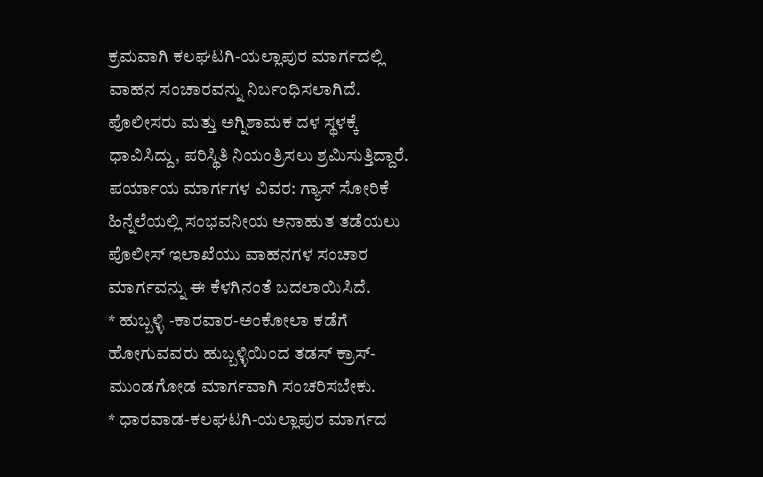ಕ್ರಮವಾಗಿ ಕಲಘಟಗಿ-ಯಲ್ಲಾಪುರ ಮಾರ್ಗದಲ್ಲಿ ವಾಹನ ಸಂಚಾರವನ್ನು ನಿರ್ಬಂಧಿಸಲಾಗಿದೆ. ಪೊಲೀಸರು ಮತ್ತು ಅಗ್ನಿಶಾಮಕ ದಳ ಸ್ಥಳಕ್ಕೆ ಧಾವಿಸಿದ್ದು, ಪರಿಸ್ಥಿತಿ ನಿಯಂತ್ರಿಸಲು ಶ್ರಮಿಸುತ್ತಿದ್ದಾರೆ.
ಪರ್ಯಾಯ ಮಾರ್ಗಗಳ ವಿವರ: ಗ್ಯಾಸ್ ಸೋರಿಕೆ ಹಿನ್ನೆಲೆಯಲ್ಲಿ ಸಂಭವನೀಯ ಅನಾಹುತ ತಡೆಯಲು ಪೊಲೀಸ್ ಇಲಾಖೆಯು ವಾಹನಗಳ ಸಂಚಾರ ಮಾರ್ಗವನ್ನು ಈ ಕೆಳಗಿನಂತೆ ಬದಲಾಯಿಸಿದೆ.
* ಹುಬ್ಬಳ್ಳಿ -ಕಾರವಾರ-ಅಂಕೋಲಾ ಕಡೆಗೆ ಹೋಗುವವರು ಹುಬ್ಬಳ್ಳಿಯಿಂದ ತಡಸ್ ಕ್ರಾಸ್-ಮುಂಡಗೋಡ ಮಾರ್ಗವಾಗಿ ಸಂಚರಿಸಬೇಕು.
* ಧಾರವಾಡ-ಕಲಘಟಗಿ-ಯಲ್ಲಾಪುರ ಮಾರ್ಗದ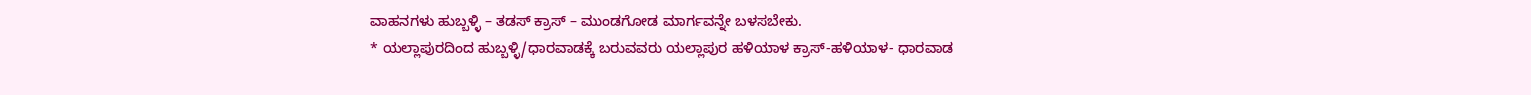ವಾಹನಗಳು ಹುಬ್ಬಳ್ಳಿ – ತಡಸ್ ಕ್ರಾಸ್ – ಮುಂಡಗೋಡ ಮಾರ್ಗವನ್ನೇ ಬಳಸಬೇಕು.
* ಯಲ್ಲಾಪುರದಿಂದ ಹುಬ್ಬಳ್ಳಿ/ಧಾರವಾಡಕ್ಕೆ ಬರುವವರು ಯಲ್ಲಾಪುರ ಹಳಿಯಾಳ ಕ್ರಾಸ್-ಹಳಿಯಾಳ- ಧಾರವಾಡ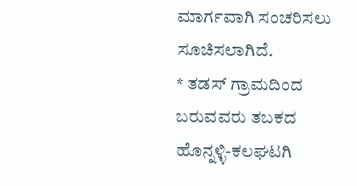ಮಾರ್ಗವಾಗಿ ಸಂಚರಿಸಲು ಸೂಚಿಸಲಾಗಿದೆ.
* ತಡಸ್ ಗ್ರಾಮದಿಂದ ಬರುವವರು ತಬಕದ ಹೊನ್ನಳ್ಳಿ-ಕಲಘಟಗಿ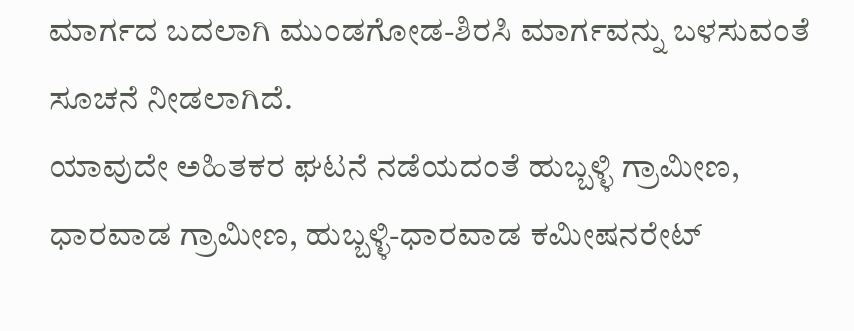ಮಾರ್ಗದ ಬದಲಾಗಿ ಮುಂಡಗೋಡ-ಶಿರಸಿ ಮಾರ್ಗವನ್ನು ಬಳಸುವಂತೆ ಸೂಚನೆ ನೀಡಲಾಗಿದೆ.
ಯಾವುದೇ ಅಹಿತಕರ ಘಟನೆ ನಡೆಯದಂತೆ ಹುಬ್ಬಳ್ಳಿ ಗ್ರಾಮೀಣ, ಧಾರವಾಡ ಗ್ರಾಮೀಣ, ಹುಬ್ಬಳ್ಳಿ-ಧಾರವಾಡ ಕಮೀಷನರೇಟ್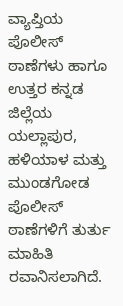ವ್ಯಾಪ್ತಿಯ ಪೊಲೀಸ್ ಠಾಣೆಗಳು ಹಾಗೂ ಉತ್ತರ ಕನ್ನಡ ಜಿಲ್ಲೆಯ ಯಲ್ಲಾಪುರ, ಹಳಿಯಾಳ ಮತ್ತು ಮುಂಡಗೋಡ ಪೊಲೀಸ್ ಠಾಣೆಗಳಿಗೆ ತುರ್ತು ಮಾಹಿತಿ ರವಾನಿಸಲಾಗಿದೆ.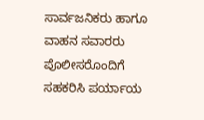ಸಾರ್ವಜನಿಕರು ಹಾಗೂ ವಾಹನ ಸವಾರರು ಪೊಲೀಸರೊಂದಿಗೆ ಸಹಕರಿಸಿ ಪರ್ಯಾಯ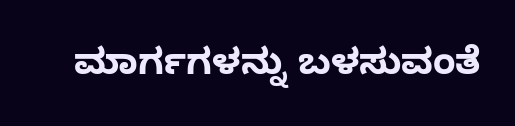ಮಾರ್ಗಗಳನ್ನು ಬಳಸುವಂತೆ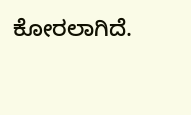ಕೋರಲಾಗಿದೆ.